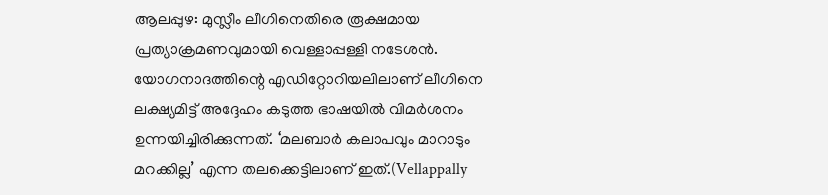ആലപ്പുഴ: മുസ്ലീം ലീഗിനെതിരെ രൂക്ഷമായ പ്രത്യാക്രമണവുമായി വെള്ളാപ്പള്ളി നടേശൻ. യോഗനാദത്തിന്റെ എഡിറ്റോറിയലിലാണ് ലീഗിനെ ലക്ഷ്യമിട്ട് അദ്ദേഹം കടുത്ത ഭാഷയിൽ വിമർശനം ഉന്നയിച്ചിരിക്കുന്നത്. ‘മലബാർ കലാപവും മാറാടും മറക്കില്ല’ എന്ന തലക്കെട്ടിലാണ് ഇത്.(Vellappally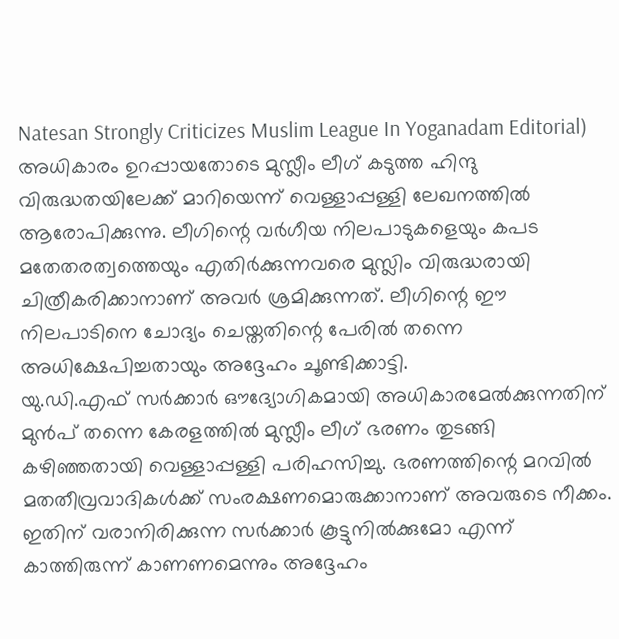Natesan Strongly Criticizes Muslim League In Yoganadam Editorial)
അധികാരം ഉറപ്പായതോടെ മുസ്ലീം ലീഗ് കടുത്ത ഹിന്ദു വിരുദ്ധതയിലേക്ക് മാറിയെന്ന് വെള്ളാപ്പള്ളി ലേഖനത്തിൽ ആരോപിക്കുന്നു. ലീഗിന്റെ വർഗീയ നിലപാടുകളെയും കപട മതേതരത്വത്തെയും എതിർക്കുന്നവരെ മുസ്ലിം വിരുദ്ധരായി ചിത്രീകരിക്കാനാണ് അവർ ശ്രമിക്കുന്നത്. ലീഗിന്റെ ഈ നിലപാടിനെ ചോദ്യം ചെയ്തതിന്റെ പേരിൽ തന്നെ അധിക്ഷേപിച്ചതായും അദ്ദേഹം ചൂണ്ടിക്കാട്ടി.
യു.ഡി.എഫ് സർക്കാർ ഔദ്യോഗികമായി അധികാരമേൽക്കുന്നതിന് മുൻപ് തന്നെ കേരളത്തിൽ മുസ്ലീം ലീഗ് ഭരണം തുടങ്ങി കഴിഞ്ഞതായി വെള്ളാപ്പള്ളി പരിഹസിച്ചു. ഭരണത്തിന്റെ മറവിൽ മതതീവ്രവാദികൾക്ക് സംരക്ഷണമൊരുക്കാനാണ് അവരുടെ നീക്കം. ഇതിന് വരാനിരിക്കുന്ന സർക്കാർ കൂട്ടുനിൽക്കുമോ എന്ന് കാത്തിരുന്ന് കാണണമെന്നും അദ്ദേഹം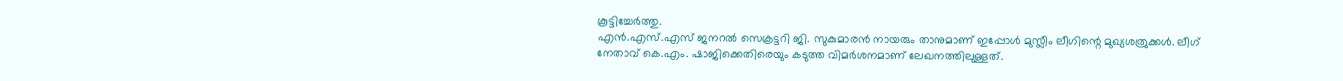കൂട്ടിച്ചേർത്തു.
എൻ.എസ്.എസ് ജനറൽ സെക്രട്ടറി ജി. സുകുമാരൻ നായരും താനുമാണ് ഇപ്പോൾ മുസ്ലീം ലീഗിന്റെ മുഖ്യശത്രുക്കൾ. ലീഗ് നേതാവ് കെ.എം. ഷാജിക്കെതിരെയും കടുത്ത വിമർശനമാണ് ലേഖനത്തിലുള്ളത്.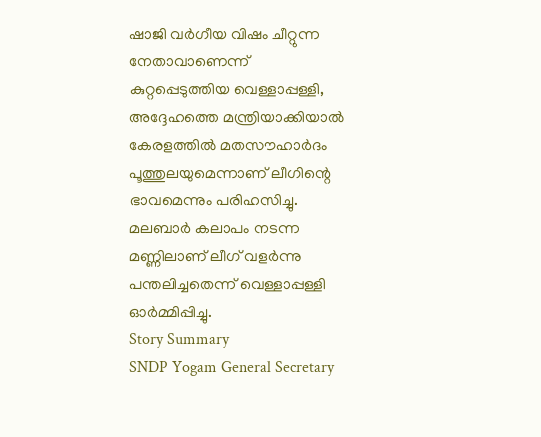ഷാജി വർഗീയ വിഷം ചീറ്റുന്ന നേതാവാണെന്ന് കുറ്റപ്പെടുത്തിയ വെള്ളാപ്പള്ളി, അദ്ദേഹത്തെ മന്ത്രിയാക്കിയാൽ കേരളത്തിൽ മതസൗഹാർദം പൂത്തുലയുമെന്നാണ് ലീഗിന്റെ ഭാവമെന്നും പരിഹസിച്ചു. മലബാർ കലാപം നടന്ന മണ്ണിലാണ് ലീഗ് വളർന്നു പന്തലിച്ചതെന്ന് വെള്ളാപ്പള്ളി ഓർമ്മിപ്പിച്ചു.
Story Summary
SNDP Yogam General Secretary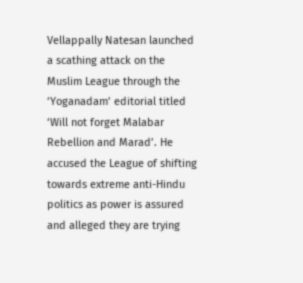Vellappally Natesan launched a scathing attack on the Muslim League through the ‘Yoganadam’ editorial titled ‘Will not forget Malabar Rebellion and Marad’. He accused the League of shifting towards extreme anti-Hindu politics as power is assured and alleged they are trying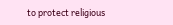to protect religious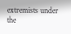extremists under the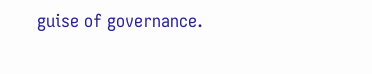guise of governance.